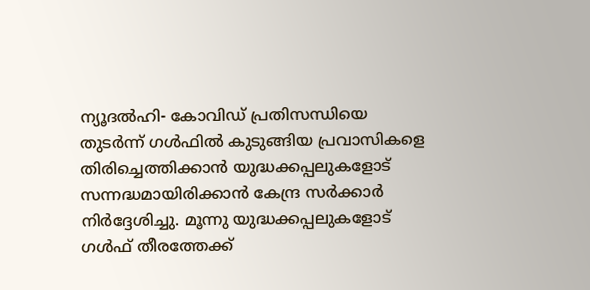ന്യൂദൽഹി- കോവിഡ് പ്രതിസന്ധിയെ തുടർന്ന് ഗൾഫിൽ കുടുങ്ങിയ പ്രവാസികളെ തിരിച്ചെത്തിക്കാൻ യുദ്ധക്കപ്പലുകളോട് സന്നദ്ധമായിരിക്കാൻ കേന്ദ്ര സർക്കാർ നിർദ്ദേശിച്ചു. മൂന്നു യുദ്ധക്കപ്പലുകളോട് ഗൾഫ് തീരത്തേക്ക്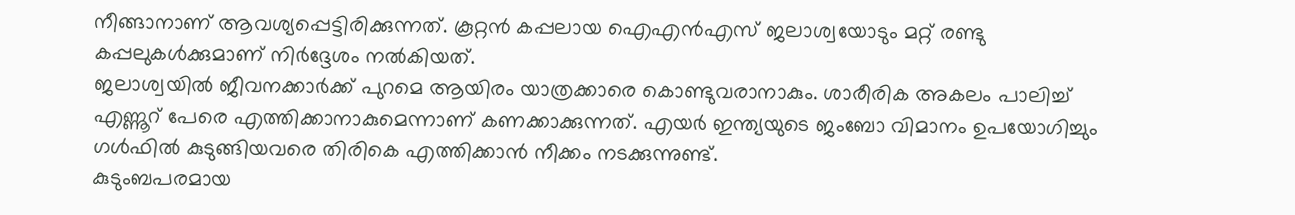നീങ്ങാനാണ് ആവശ്യപ്പെട്ടിരിക്കുന്നത്. കൂറ്റൻ കപ്പലായ ഐഎൻഎസ് ജലാശ്വയോടും മറ്റ് രണ്ടു കപ്പലുകൾക്കുമാണ് നിർദ്ദേശം നൽകിയത്.
ജലാശ്വയിൽ ജീവനക്കാർക്ക് പുറമെ ആയിരം യാത്രക്കാരെ കൊണ്ടുവരാനാകും. ശാരീരിക അകലം പാലിച്ച് എണ്ണൂറ് പേരെ എത്തിക്കാനാകുമെന്നാണ് കണക്കാക്കുന്നത്. എയർ ഇന്ത്യയുടെ ജംബോ വിമാനം ഉപയോഗിച്ചും ഗൾഫിൽ കുടുങ്ങിയവരെ തിരികെ എത്തിക്കാൻ നീക്കം നടക്കുന്നുണ്ട്.
കുടുംബപരമായ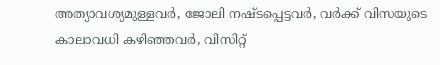അത്യാവശ്യമുള്ളവർ, ജോലി നഷ്ടപ്പെട്ടവർ, വർക്ക് വിസയുടെ കാലാവധി കഴിഞ്ഞവർ, വിസിറ്റ്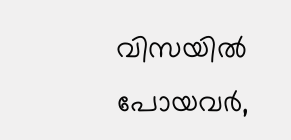വിസയിൽ പോയവർ,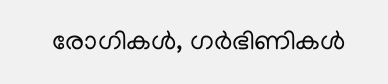രോഗികൾ, ഗർഭിണികൾ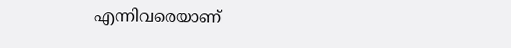എന്നിവരെയാണ്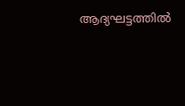ആദ്യഘട്ടത്തിൽ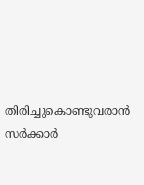തിരിച്ചുകൊണ്ടുവരാൻ സർക്കാർ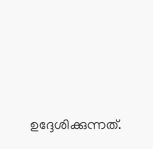ഉദ്ദേശിക്കുന്നത്.